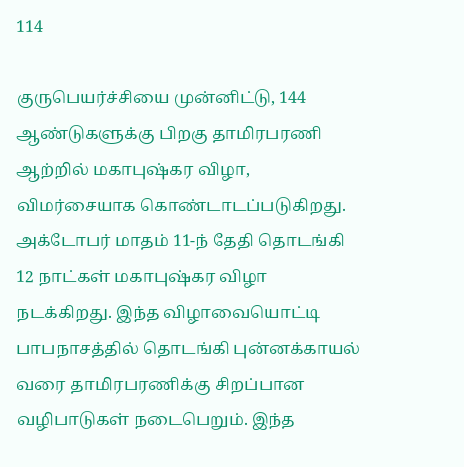114

குருபெயர்ச்சியை முன்னிட்டு, 144 ஆண்டுகளுக்கு பிறகு தாமிரபரணி ஆற்றில் மகாபுஷ்கர விழா, விமர்சையாக கொண்டாடப்படுகிறது. அக்டோபர் மாதம் 11-ந் தேதி தொடங்கி 12 நாட்கள் மகாபுஷ்கர விழா நடக்கிறது. இந்த விழாவையொட்டி பாபநாசத்தில் தொடங்கி புன்னக்காயல் வரை தாமிரபரணிக்கு சிறப்பான வழிபாடுகள் நடைபெறும். இந்த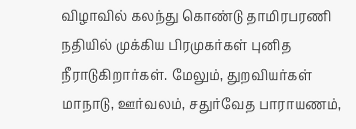விழாவில் கலந்து கொண்டு தாமிரபரணி நதியில் முக்கிய பிரமுகர்கள் புனித நீராடுகிறார்கள். மேலும், துறவியர்கள் மாநாடு, ஊர்வலம், சதுர்வேத பாராயணம்,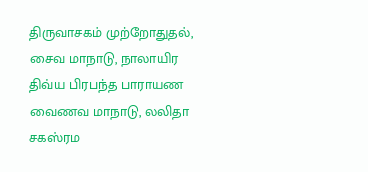திருவாசகம் முற்றோதுதல், சைவ மாநாடு, நாலாயிர திவ்ய பிரபந்த பாராயண வைணவ மாநாடு, லலிதா சகஸ்ரம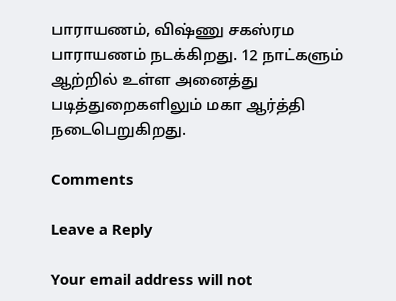பாராயணம், விஷ்ணு சகஸ்ரம பாராயணம் நடக்கிறது. 12 நாட்களும் ஆற்றில் உள்ள அனைத்து படித்துறைகளிலும் மகா ஆர்த்தி நடைபெறுகிறது.

Comments

Leave a Reply

Your email address will not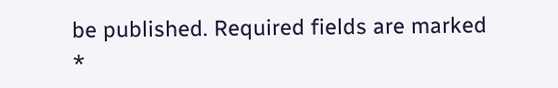be published. Required fields are marked *